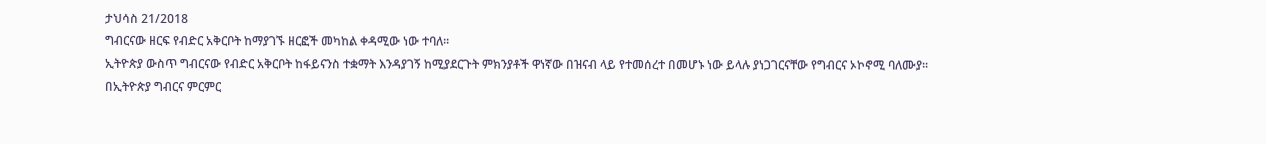ታህሳስ 21/2018
ግብርናው ዘርፍ የብድር አቅርቦት ከማያገኙ ዘርፎች መካከል ቀዳሚው ነው ተባለ፡፡
ኢትዮጵያ ውስጥ ግብርናው የብድር አቅርቦት ከፋይናንስ ተቋማት እንዳያገኝ ከሚያደርጉት ምክንያቶች ዋነኛው በዝናብ ላይ የተመሰረተ በመሆኑ ነው ይላሉ ያነጋገርናቸው የግብርና ኦኮኖሚ ባለሙያ፡፡
በኢትዮጵያ ግብርና ምርምር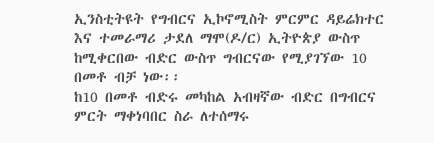ኢንስቲትዩት የግብርና ኢኮኖሚስት ምርምር ዳይሬክተር እና ተመራማሪ ታደለ ማሞ(ዶ/ር) ኢትዮጵያ ውስጥ ከሚቀርበው ብድር ውስጥ ግብርናው የሚያገኘው 10 በመቶ ብቻ ነው፡፡
ከ10 በመቶ ብድሩ መካከል አብዛኛው ብድር በግብርና ምርት ማቀነባበር ስራ ለተሰማሩ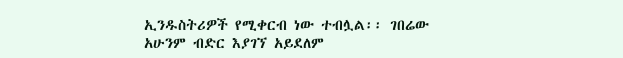ኢንዱስትሪዎች የሚቀርብ ነው ተብሏል፡፡ ገበሬው አሁንም ብድር እያገኘ አይደለም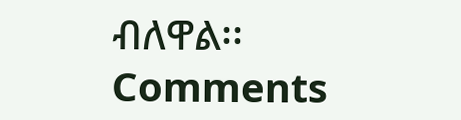ብለዋል፡፡
Comments